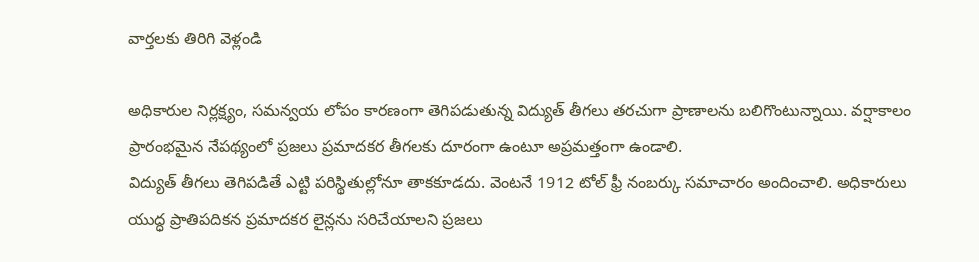వార్తలకు తిరిగి వెళ్లండి

అధికారుల నిర్లక్ష్యం, సమన్వయ లోపం కారణంగా తెగిపడుతున్న విద్యుత్ తీగలు తరచుగా ప్రాణాలను బలిగొంటున్నాయి. వర్షాకాలం ప్రారంభమైన నేపథ్యంలో ప్రజలు ప్రమాదకర తీగలకు దూరంగా ఉంటూ అప్రమత్తంగా ఉండాలి.
విద్యుత్ తీగలు తెగిపడితే ఎట్టి పరిస్థితుల్లోనూ తాకకూడదు. వెంటనే 1912 టోల్ ఫ్రీ నంబర్కు సమాచారం అందించాలి. అధికారులు యుద్ధ ప్రాతిపదికన ప్రమాదకర లైన్లను సరిచేయాలని ప్రజలు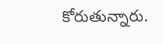కోరుతున్నారు.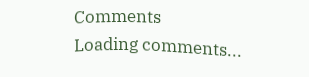Comments
Loading comments...